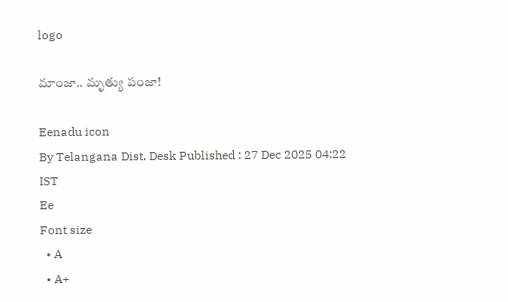logo

మాంజా.. మృత్యు పంజా!

Eenadu icon
By Telangana Dist. Desk Published : 27 Dec 2025 04:22 IST
Ee
Font size
  • A
  • A+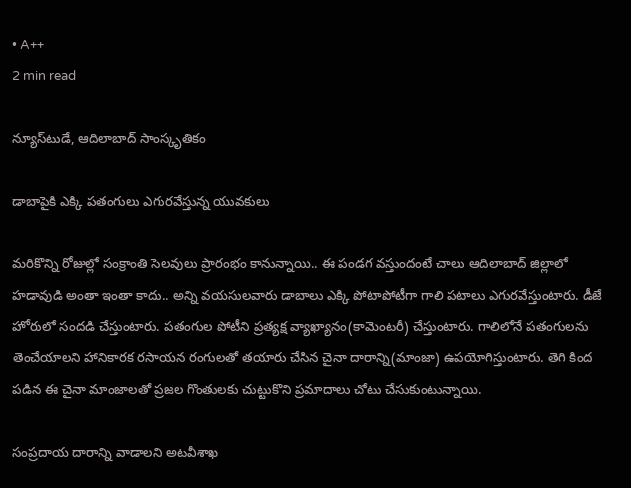• A++
2 min read

న్యూస్‌టుడే, ఆదిలాబాద్‌ సాంస్కృతికం

డాబాపైకి ఎక్కి పతంగులు ఎగురవేస్తున్న యువకులు

మరికొన్ని రోజుల్లో సంక్రాంతి సెలవులు ప్రారంభం కానున్నాయి.. ఈ పండగ వస్తుందంటే చాలు ఆదిలాబాద్‌ జిల్లాలో హడావుడి అంతా ఇంతా కాదు.. అన్ని వయసులవారు డాబాలు ఎక్కి పోటాపోటీగా గాలి పటాలు ఎగురవేస్తుంటారు. డీజే హోరులో సందడి చేస్తుంటారు. పతంగుల పోటీని ప్రత్యక్ష వ్యాఖ్యానం(కామెంటరీ) చేస్తుంటారు. గాలిలోనే పతంగులను తెంచేయాలని హానికారక రసాయన రంగులతో తయారు చేసిన చైనా దారాన్ని(మాంజా) ఉపయోగిస్తుంటారు. తెగి కింద పడిన ఈ చైనా మాంజాలతో ప్రజల గొంతులకు చుట్టుకొని ప్రమాదాలు చోటు చేసుకుంటున్నాయి.

సంప్రదాయ దారాన్ని వాడాలని అటవీశాఖ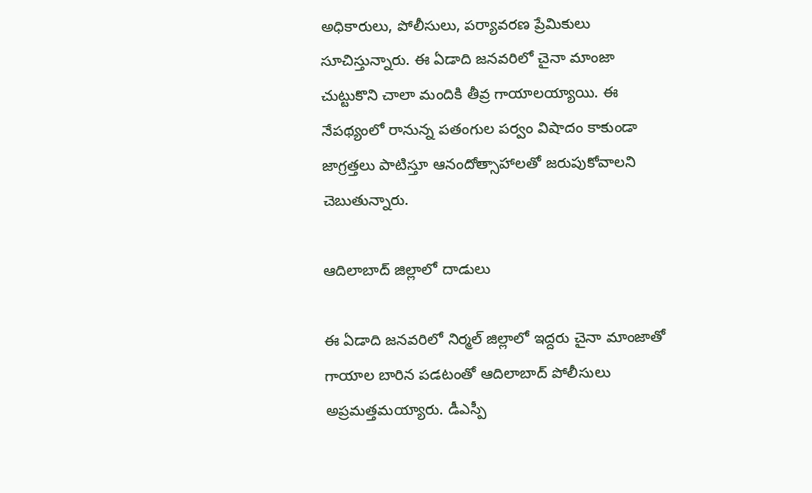అధికారులు, పోలీసులు, పర్యావరణ ప్రేమికులు సూచిస్తున్నారు. ఈ ఏడాది జనవరిలో చైనా మాంజా చుట్టుకొని చాలా మందికి తీవ్ర గాయాలయ్యాయి. ఈ నేపథ్యంలో రానున్న పతంగుల పర్వం విషాదం కాకుండా జాగ్రత్తలు పాటిస్తూ ఆనందోత్సాహాలతో జరుపుకోవాలని చెబుతున్నారు.

ఆదిలాబాద్‌ జిల్లాలో దాడులు

ఈ ఏడాది జనవరిలో నిర్మల్‌ జిల్లాలో ఇద్దరు చైనా మాంజాతో గాయాల బారిన పడటంతో ఆదిలాబాద్‌ పోలీసులు అప్రమత్తమయ్యారు. డీఎస్పీ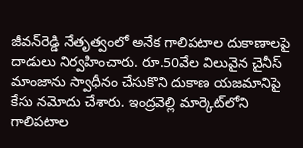జీవన్‌రెడ్డి నేతృత్వంలో అనేక గాలిపటాల దుకాణాలపై దాడులు నిర్వహించారు. రూ.50వేల విలువైన చైనీస్‌ మాంజాను స్వాధీనం చేసుకొని దుకాణ యజమానిపై కేసు నమోదు చేశారు. ఇంద్రవెల్లి మార్కెట్‌లోని గాలిపటాల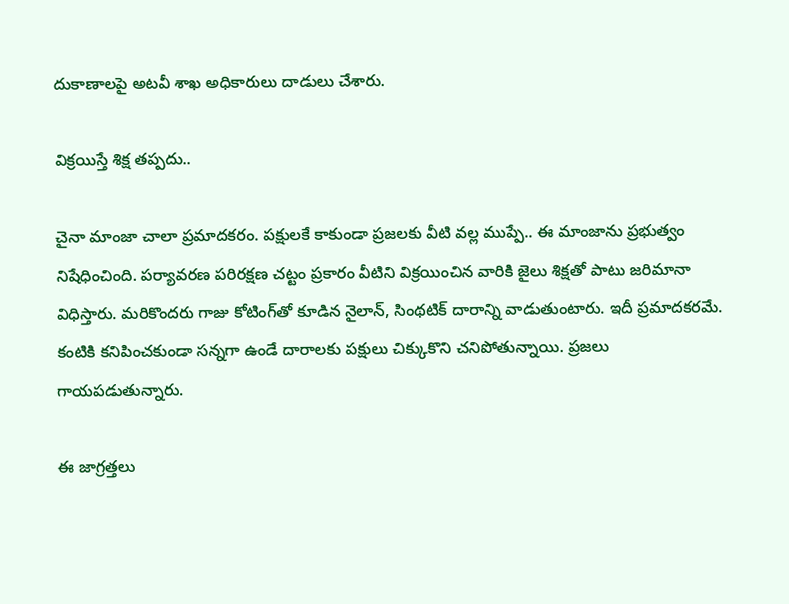దుకాణాలపై అటవీ శాఖ అధికారులు దాడులు చేశారు.

విక్రయిస్తే శిక్ష తప్పదు..

చైనా మాంజా చాలా ప్రమాదకరం. పక్షులకే కాకుండా ప్రజలకు వీటి వల్ల ముప్పే.. ఈ మాంజాను ప్రభుత్వం నిషేధించింది. పర్యావరణ పరిరక్షణ చట్టం ప్రకారం వీటిని విక్రయించిన వారికి జైలు శిక్షతో పాటు జరిమానా విధిస్తారు. మరికొందరు గాజు కోటింగ్‌తో కూడిన నైలాన్, సింథటిక్‌ దారాన్ని వాడుతుంటారు. ఇదీ ప్రమాదకరమే. కంటికి కనిపించకుండా సన్నగా ఉండే దారాలకు పక్షులు చిక్కుకొని చనిపోతున్నాయి. ప్రజలు గాయపడుతున్నారు.

ఈ జాగ్రత్తలు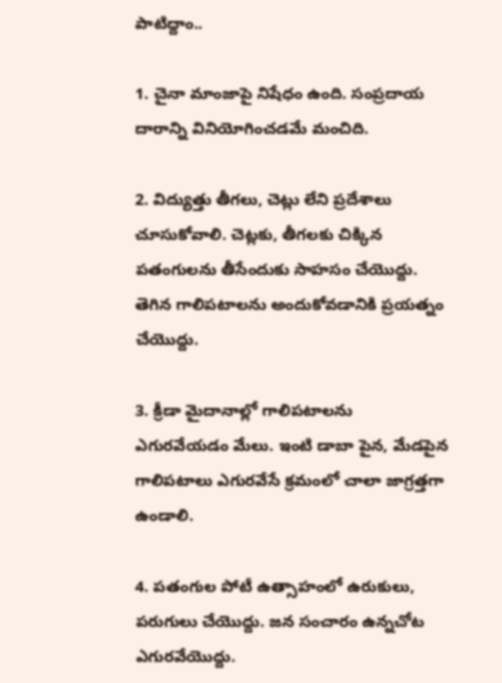పాటిద్దాం..

1. చైనా మాంజాపై నిషేధం ఉంది. సంప్రదాయ దారాన్ని వినియోగించడమే మంచిది.

2. విద్యుత్తు తీగలు, చెట్లు లేని ప్రదేశాలు చూసుకోవాలి. చెట్లకు, తీగలకు చిక్కిన పతంగులను తీసేందుకు సాహసం చేయొద్దు. తెగిన గాలిపటాలను అందుకోవడానికి ప్రయత్నం చేయొద్దు.

3. క్రీడా మైదానాల్లో గాలిపటాలను ఎగురవేయడం మేలు. ఇంటి డాబా పైన, మేడపైన గాలిపటాలు ఎగురవేసే క్రమంలో చాలా జాగ్రత్తగా ఉండాలి.

4. పతంగుల పోటీ ఉత్సాహంలో ఉరుకులు, పరుగులు చేయొద్దు. జన సంచారం ఉన్నచోట ఎగురవేయొద్దు.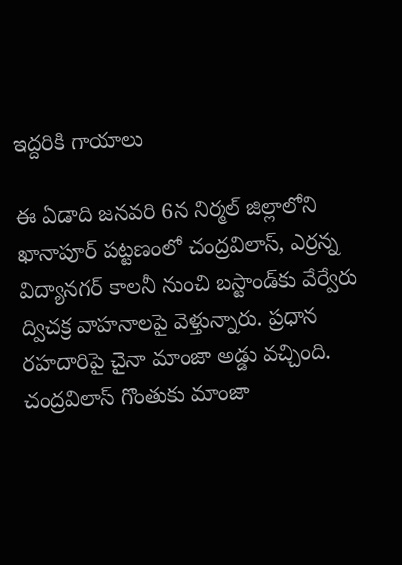ఇద్దరికి గాయాలు

ఈ ఏడాది జనవరి 6న నిర్మల్‌ జిల్లాలోని ఖానాపూర్‌ పట్టణంలో చంద్రవిలాస్, ఎర్రన్న విద్యానగర్‌ కాలనీ నుంచి బస్టాండ్‌కు వేర్వేరు ద్విచక్ర వాహనాలపై వెళ్తున్నారు. ప్రధాన రహదారిపై చైనా మాంజా అడ్డు వచ్చింది. చంద్రవిలాస్‌ గొంతుకు మాంజా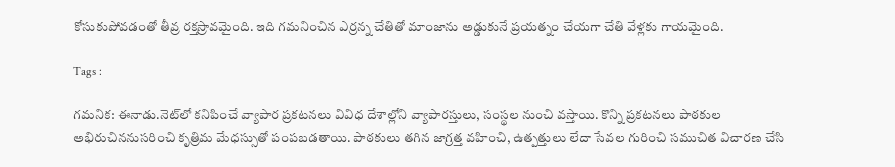కోసుకుపోవడంతో తీవ్ర రక్తస్రావమైంది. ఇది గమనించిన ఎర్రన్న చేతితో మాంజాను అడ్డుకునే ప్రయత్నం చేయగా చేతి వేళ్లకు గాయమైంది.

Tags :

గమనిక: ఈనాడు.నెట్‌లో కనిపించే వ్యాపార ప్రకటనలు వివిధ దేశాల్లోని వ్యాపారస్తులు, సంస్థల నుంచి వస్తాయి. కొన్ని ప్రకటనలు పాఠకుల అభిరుచిననుసరించి కృత్రిమ మేధస్సుతో పంపబడతాయి. పాఠకులు తగిన జాగ్రత్త వహించి, ఉత్పత్తులు లేదా సేవల గురించి సముచిత విచారణ చేసి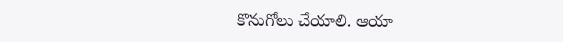కొనుగోలు చేయాలి. ఆయా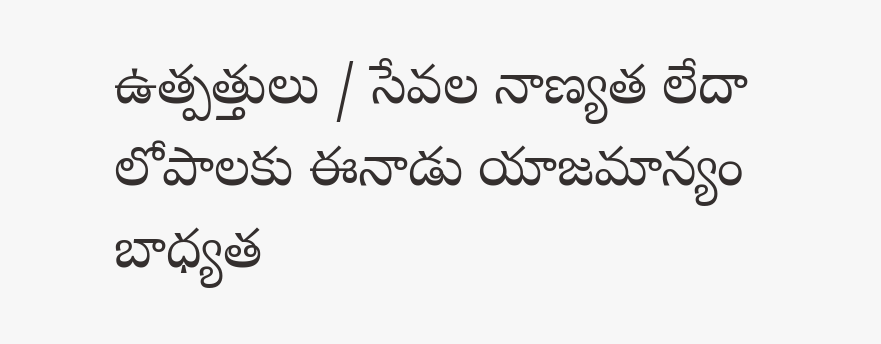ఉత్పత్తులు / సేవల నాణ్యత లేదా లోపాలకు ఈనాడు యాజమాన్యం బాధ్యత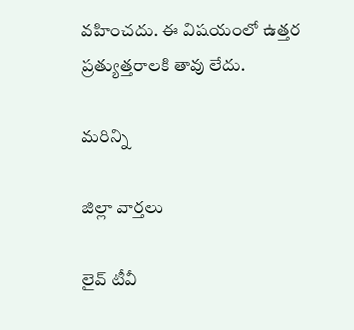వహించదు. ఈ విషయంలో ఉత్తర ప్రత్యుత్తరాలకి తావు లేదు.

మరిన్ని

జిల్లా వార్తలు

లైవ్ టీవీ